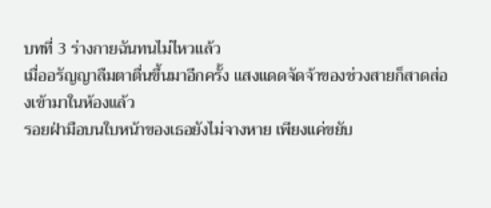บทที่ 3 ร่างกายฉันทนไม่ไหวแล้ว
เมื่ออรัญญาลืมตาตื่นขึ้นมาอีกครั้ง แสงแดดจัดจ้าของช่วงสายก็สาดส่องเข้ามาในห้องแล้ว
รอยฝ่ามือบนใบหน้าของเธอยังไม่จางหาย เพียงแค่ขยับ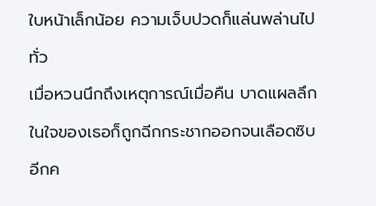ใบหน้าเล็กน้อย ความเจ็บปวดก็แล่นพล่านไปทั่ว
เมื่อหวนนึกถึงเหตุการณ์เมื่อคืน บาดแผลลึกในใจของเธอก็ถูกฉีกกระชากออกจนเลือดซิบอีกค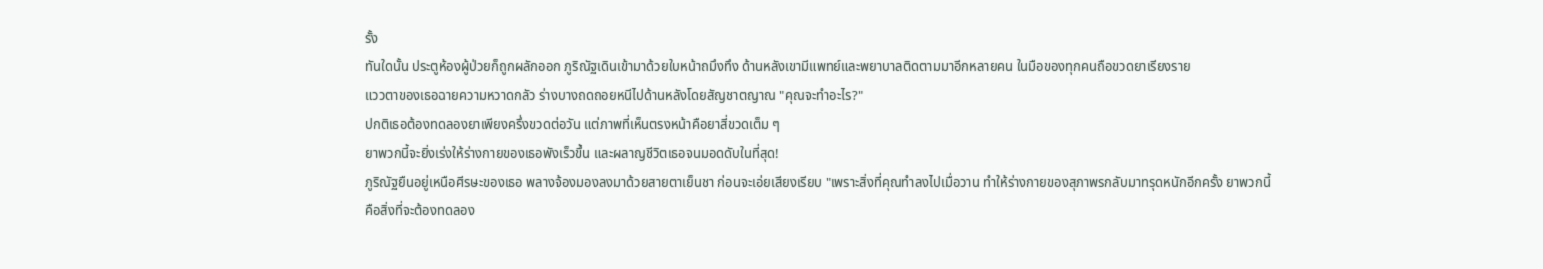รั้ง
ทันใดนั้น ประตูห้องผู้ป่วยก็ถูกผลักออก ภูริณัฐเดินเข้ามาด้วยใบหน้าถมึงทึง ด้านหลังเขามีแพทย์และพยาบาลติดตามมาอีกหลายคน ในมือของทุกคนถือขวดยาเรียงราย
แววตาของเธอฉายความหวาดกลัว ร่างบางถดถอยหนีไปด้านหลังโดยสัญชาตญาณ "คุณจะทำอะไร?"
ปกติเธอต้องทดลองยาเพียงครึ่งขวดต่อวัน แต่ภาพที่เห็นตรงหน้าคือยาสี่ขวดเต็ม ๆ
ยาพวกนี้จะยิ่งเร่งให้ร่างกายของเธอพังเร็วขึ้น และผลาญชีวิตเธอจนมอดดับในที่สุด!
ภูริณัฐยืนอยู่เหนือศีรษะของเธอ พลางจ้องมองลงมาด้วยสายตาเย็นชา ก่อนจะเอ่ยเสียงเรียบ "เพราะสิ่งที่คุณทำลงไปเมื่อวาน ทำให้ร่างกายของสุภาพรกลับมาทรุดหนักอีกครั้ง ยาพวกนี้คือสิ่งที่จะต้องทดลอง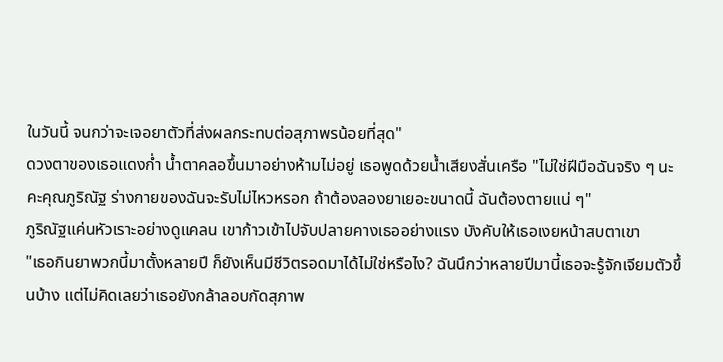ในวันนี้ จนกว่าจะเจอยาตัวที่ส่งผลกระทบต่อสุภาพรน้อยที่สุด"
ดวงตาของเธอแดงก่ำ น้ำตาคลอขึ้นมาอย่างห้ามไม่อยู่ เธอพูดด้วยน้ำเสียงสั่นเครือ "ไม่ใช่ฝีมือฉันจริง ๆ นะคะคุณภูริณัฐ ร่างกายของฉันจะรับไม่ไหวหรอก ถ้าต้องลองยาเยอะขนาดนี้ ฉันต้องตายแน่ ๆ"
ภูริณัฐแค่นหัวเราะอย่างดูแคลน เขาก้าวเข้าไปจับปลายคางเธออย่างแรง บังคับให้เธอเงยหน้าสบตาเขา
"เธอกินยาพวกนี้มาตั้งหลายปี ก็ยังเห็นมีชีวิตรอดมาได้ไม่ใช่หรือไง? ฉันนึกว่าหลายปีมานี้เธอจะรู้จักเจียมตัวขึ้นบ้าง แต่ไม่คิดเลยว่าเธอยังกล้าลอบกัดสุภาพ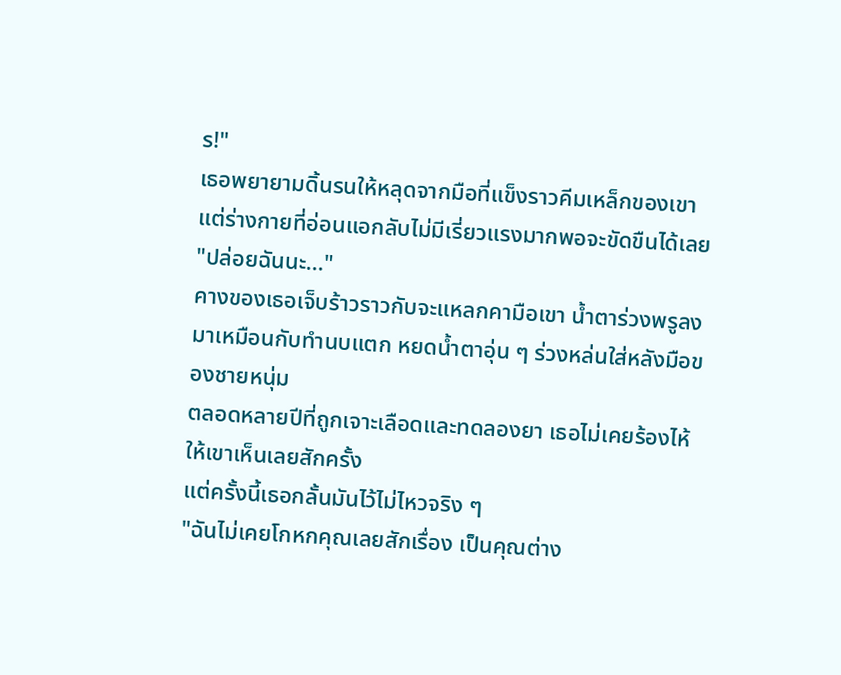ร!"
เธอพยายามดิ้นรนให้หลุดจากมือที่แข็งราวคีมเหล็กของเขา แต่ร่างกายที่อ่อนแอกลับไม่มีเรี่ยวแรงมากพอจะขัดขืนได้เลย
"ปล่อยฉันนะ..."
คางของเธอเจ็บร้าวราวกับจะแหลกคามือเขา น้ำตาร่วงพรูลงมาเหมือนกับทำนบแตก หยดน้ำตาอุ่น ๆ ร่วงหล่นใส่หลังมือของชายหนุ่ม
ตลอดหลายปีที่ถูกเจาะเลือดและทดลองยา เธอไม่เคยร้องไห้ให้เขาเห็นเลยสักครั้ง
แต่ครั้งนี้เธอกลั้นมันไว้ไม่ไหวจริง ๆ
"ฉันไม่เคยโกหกคุณเลยสักเรื่อง เป็นคุณต่าง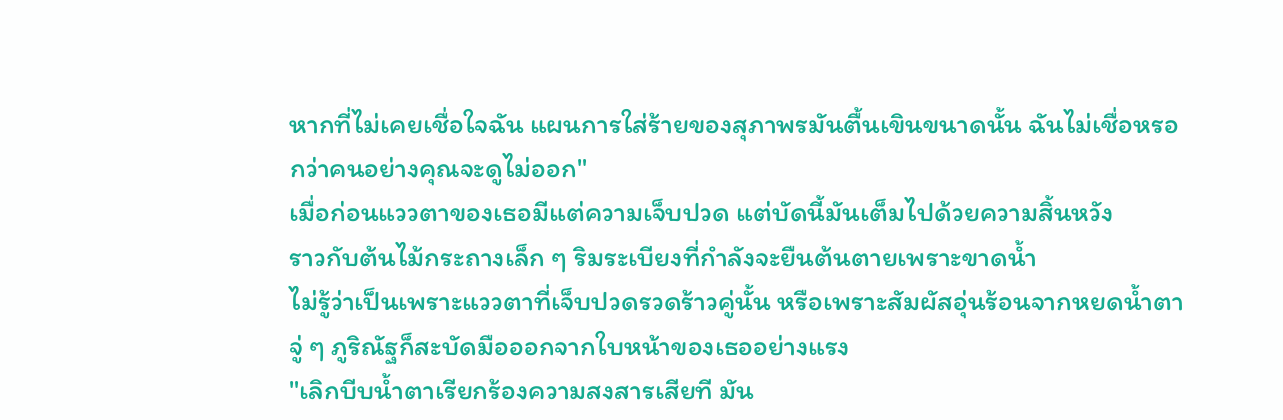หากที่ไม่เคยเชื่อใจฉัน แผนการใส่ร้ายของสุภาพรมันตื้นเขินขนาดนั้น ฉันไม่เชื่อหรอกว่าคนอย่างคุณจะดูไม่ออก"
เมื่อก่อนแววตาของเธอมีแต่ความเจ็บปวด แต่บัดนี้มันเต็มไปด้วยความสิ้นหวัง
ราวกับต้นไม้กระถางเล็ก ๆ ริมระเบียงที่กำลังจะยืนต้นตายเพราะขาดน้ำ
ไม่รู้ว่าเป็นเพราะแววตาที่เจ็บปวดรวดร้าวคู่นั้น หรือเพราะสัมผัสอุ่นร้อนจากหยดน้ำตา จู่ ๆ ภูริณัฐก็สะบัดมือออกจากใบหน้าของเธออย่างแรง
"เลิกบีบน้ำตาเรียกร้องความสงสารเสียที มัน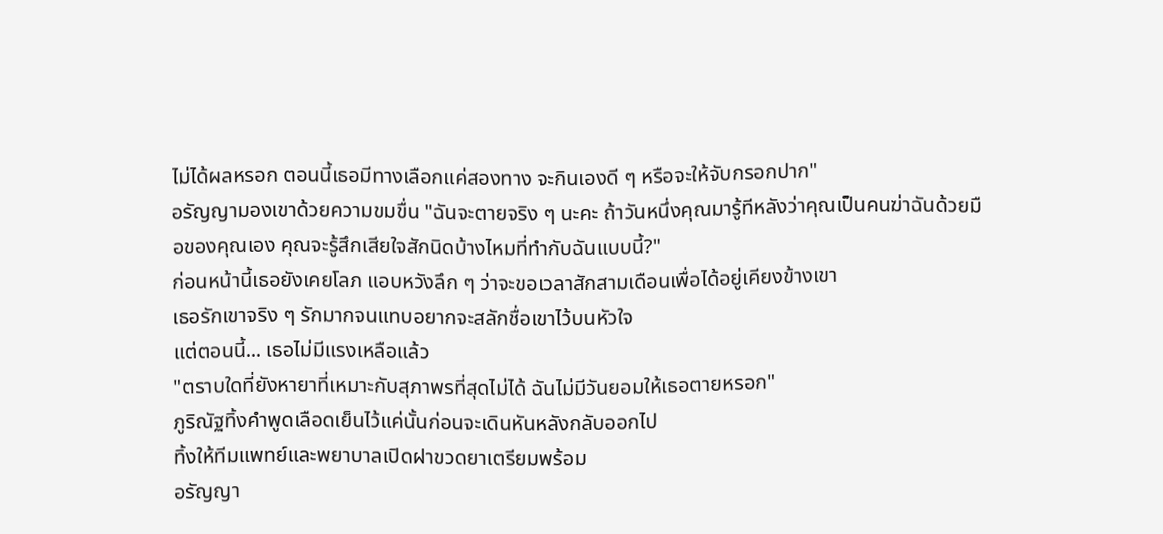ไม่ได้ผลหรอก ตอนนี้เธอมีทางเลือกแค่สองทาง จะกินเองดี ๆ หรือจะให้จับกรอกปาก"
อรัญญามองเขาด้วยความขมขื่น "ฉันจะตายจริง ๆ นะคะ ถ้าวันหนึ่งคุณมารู้ทีหลังว่าคุณเป็นคนฆ่าฉันด้วยมือของคุณเอง คุณจะรู้สึกเสียใจสักนิดบ้างไหมที่ทำกับฉันแบบนี้?"
ก่อนหน้านี้เธอยังเคยโลภ แอบหวังลึก ๆ ว่าจะขอเวลาสักสามเดือนเพื่อได้อยู่เคียงข้างเขา
เธอรักเขาจริง ๆ รักมากจนแทบอยากจะสลักชื่อเขาไว้บนหัวใจ
แต่ตอนนี้... เธอไม่มีแรงเหลือแล้ว
"ตราบใดที่ยังหายาที่เหมาะกับสุภาพรที่สุดไม่ได้ ฉันไม่มีวันยอมให้เธอตายหรอก"
ภูริณัฐทิ้งคำพูดเลือดเย็นไว้แค่นั้นก่อนจะเดินหันหลังกลับออกไป
ทิ้งให้ทีมแพทย์และพยาบาลเปิดฝาขวดยาเตรียมพร้อม
อรัญญา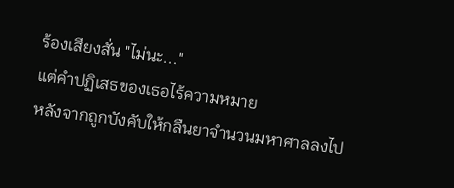ร้องเสียงสั่น "ไม่นะ..."
แต่คำปฏิเสธของเธอไร้ความหมาย
หลังจากถูกบังคับให้กลืนยาจำนวนมหาศาลลงไป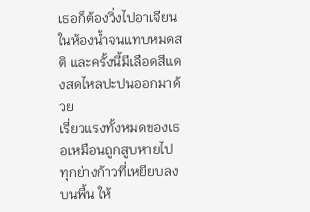เธอก็ต้องวิ่งไปอาเจียนในห้องน้ำจนแทบหมดสติ และครั้งนี้มีเลือดสีแดงสดไหลปะปนออกมาด้วย
เรี่ยวแรงทั้งหมดของเธอเหมือนถูกสูบหายไป ทุกย่างก้าวที่เหยียบลงบนพื้น ให้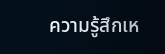ความรู้สึกเห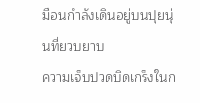มือนกำลังเดินอยู่บนปุยนุ่นที่ยวบยาบ
ความเจ็บปวดบิดเกร็งในก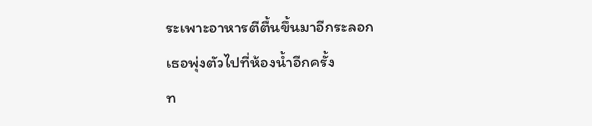ระเพาะอาหารตีตื้นขึ้นมาอีกระลอก
เธอพุ่งตัวไปที่ห้องน้ำอีกครั้ง
ท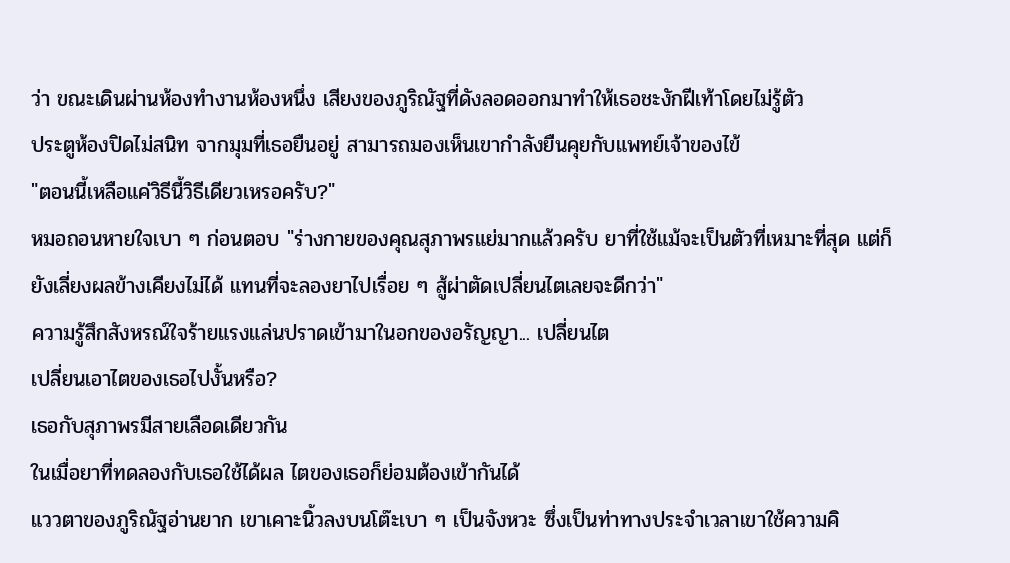ว่า ขณะเดินผ่านห้องทำงานห้องหนึ่ง เสียงของภูริณัฐที่ดังลอดออกมาทำให้เธอชะงักฝีเท้าโดยไม่รู้ตัว
ประตูห้องปิดไม่สนิท จากมุมที่เธอยืนอยู่ สามารถมองเห็นเขากำลังยืนคุยกับแพทย์เจ้าของไข้
"ตอนนี้เหลือแค่วิธีนี้วิธีเดียวเหรอครับ?"
หมอถอนหายใจเบา ๆ ก่อนตอบ "ร่างกายของคุณสุภาพรแย่มากแล้วครับ ยาที่ใช้แม้จะเป็นตัวที่เหมาะที่สุด แต่ก็ยังเลี่ยงผลข้างเคียงไม่ได้ แทนที่จะลองยาไปเรื่อย ๆ สู้ผ่าตัดเปลี่ยนไตเลยจะดีกว่า"
ความรู้สึกสังหรณ์ใจร้ายแรงแล่นปราดเข้ามาในอกของอรัญญา... เปลี่ยนไต
เปลี่ยนเอาไตของเธอไปงั้นหรือ?
เธอกับสุภาพรมีสายเลือดเดียวกัน
ในเมื่อยาที่ทดลองกับเธอใช้ได้ผล ไตของเธอก็ย่อมต้องเข้ากันได้
แววตาของภูริณัฐอ่านยาก เขาเคาะนิ้วลงบนโต๊ะเบา ๆ เป็นจังหวะ ซึ่งเป็นท่าทางประจำเวลาเขาใช้ความคิ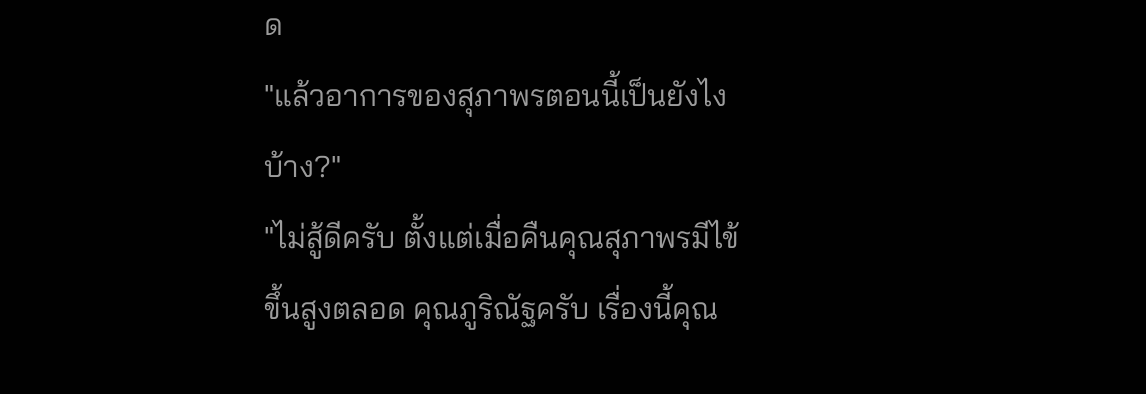ด
"แล้วอาการของสุภาพรตอนนี้เป็นยังไงบ้าง?"
"ไม่สู้ดีครับ ตั้งแต่เมื่อคืนคุณสุภาพรมีไข้ขึ้นสูงตลอด คุณภูริณัฐครับ เรื่องนี้คุณ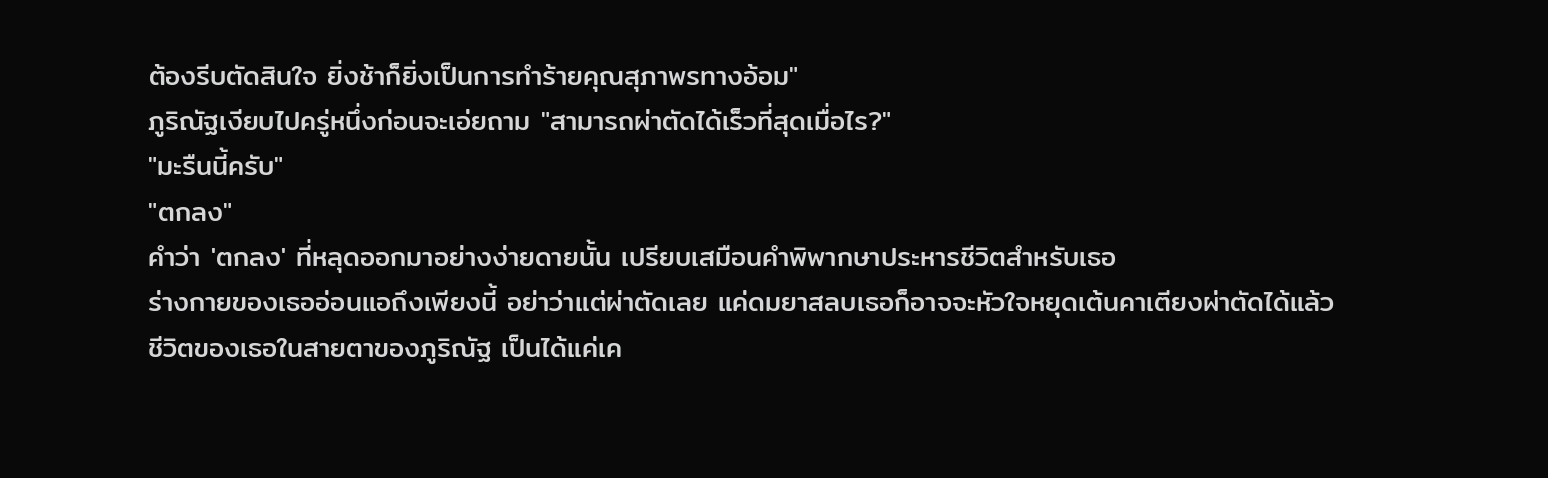ต้องรีบตัดสินใจ ยิ่งช้าก็ยิ่งเป็นการทำร้ายคุณสุภาพรทางอ้อม"
ภูริณัฐเงียบไปครู่หนึ่งก่อนจะเอ่ยถาม "สามารถผ่าตัดได้เร็วที่สุดเมื่อไร?"
"มะรืนนี้ครับ"
"ตกลง"
คำว่า 'ตกลง' ที่หลุดออกมาอย่างง่ายดายนั้น เปรียบเสมือนคำพิพากษาประหารชีวิตสำหรับเธอ
ร่างกายของเธออ่อนแอถึงเพียงนี้ อย่าว่าแต่ผ่าตัดเลย แค่ดมยาสลบเธอก็อาจจะหัวใจหยุดเต้นคาเตียงผ่าตัดได้แล้ว
ชีวิตของเธอในสายตาของภูริณัฐ เป็นได้แค่เค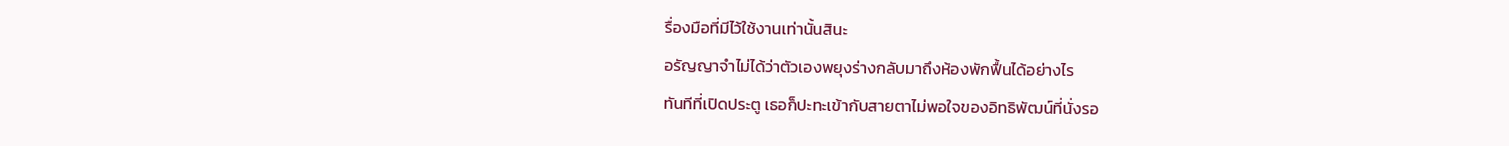รื่องมือที่มีไว้ใช้งานเท่านั้นสินะ
อรัญญาจำไม่ได้ว่าตัวเองพยุงร่างกลับมาถึงห้องพักฟื้นได้อย่างไร
ทันทีที่เปิดประตู เธอก็ปะทะเข้ากับสายตาไม่พอใจของอิทธิพัฒน์ที่นั่งรอ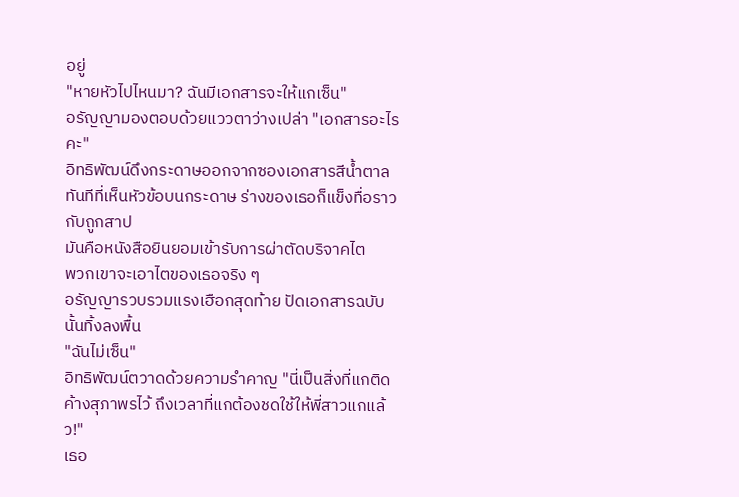อยู่
"หายหัวไปไหนมา? ฉันมีเอกสารจะให้แกเซ็น"
อรัญญามองตอบด้วยแววตาว่างเปล่า "เอกสารอะไรคะ"
อิทธิพัฒน์ดึงกระดาษออกจากซองเอกสารสีน้ำตาล ทันทีที่เห็นหัวข้อบนกระดาษ ร่างของเธอก็แข็งทื่อราวกับถูกสาป
มันคือหนังสือยินยอมเข้ารับการผ่าตัดบริจาคไต
พวกเขาจะเอาไตของเธอจริง ๆ
อรัญญารวบรวมแรงเฮือกสุดท้าย ปัดเอกสารฉบับนั้นทิ้งลงพื้น
"ฉันไม่เซ็น"
อิทธิพัฒน์ตวาดด้วยความรำคาญ "นี่เป็นสิ่งที่แกติดค้างสุภาพรไว้ ถึงเวลาที่แกต้องชดใช้ให้พี่สาวแกแล้ว!"
เธอ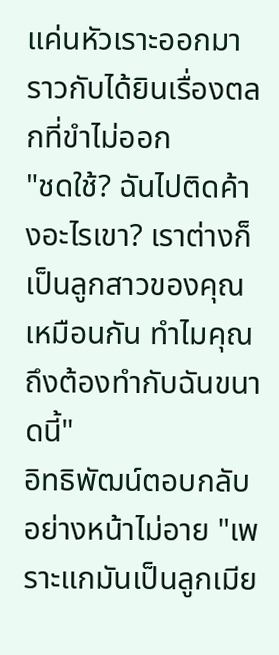แค่นหัวเราะออกมา ราวกับได้ยินเรื่องตลกที่ขำไม่ออก
"ชดใช้? ฉันไปติดค้างอะไรเขา? เราต่างก็เป็นลูกสาวของคุณเหมือนกัน ทำไมคุณถึงต้องทำกับฉันขนาดนี้"
อิทธิพัฒน์ตอบกลับอย่างหน้าไม่อาย "เพราะแกมันเป็นลูกเมีย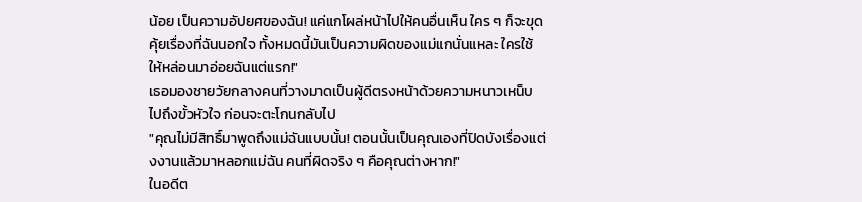น้อย เป็นความอัปยศของฉัน! แค่แกโผล่หน้าไปให้คนอื่นเห็น ใคร ๆ ก็จะขุดคุ้ยเรื่องที่ฉันนอกใจ ทั้งหมดนี้มันเป็นความผิดของแม่แกนั่นแหละ ใครใช้ให้หล่อนมาอ่อยฉันแต่แรก!"
เธอมองชายวัยกลางคนที่วางมาดเป็นผู้ดีตรงหน้าด้วยความหนาวเหน็บไปถึงขั้วหัวใจ ก่อนจะตะโกนกลับไป
"คุณไม่มีสิทธิ์มาพูดถึงแม่ฉันแบบนั้น! ตอนนั้นเป็นคุณเองที่ปิดบังเรื่องแต่งงานแล้วมาหลอกแม่ฉัน คนที่ผิดจริง ๆ คือคุณต่างหาก!"
ในอดีต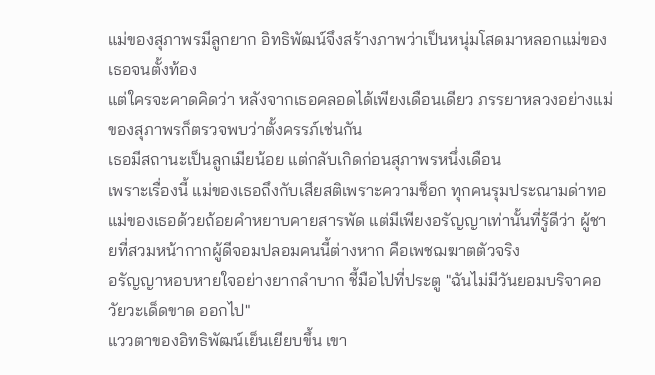แม่ของสุภาพรมีลูกยาก อิทธิพัฒน์จึงสร้างภาพว่าเป็นหนุ่มโสดมาหลอกแม่ของเธอจนตั้งท้อง
แต่ใครจะคาดคิดว่า หลังจากเธอคลอดได้เพียงเดือนเดียว ภรรยาหลวงอย่างแม่ของสุภาพรก็ตรวจพบว่าตั้งครรภ์เช่นกัน
เธอมีสถานะเป็นลูกเมียน้อย แต่กลับเกิดก่อนสุภาพรหนึ่งเดือน
เพราะเรื่องนี้ แม่ของเธอถึงกับเสียสติเพราะความช็อก ทุกคนรุมประณามด่าทอแม่ของเธอด้วยถ้อยคำหยาบคายสารพัด แต่มีเพียงอรัญญาเท่านั้นที่รู้ดีว่า ผู้ชายที่สวมหน้ากากผู้ดีจอมปลอมคนนี้ต่างหาก คือเพชฌฆาตตัวจริง
อรัญญาหอบหายใจอย่างยากลำบาก ชี้มือไปที่ประตู "ฉันไม่มีวันยอมบริจาคอวัยวะเด็ดขาด ออกไป"
แววตาของอิทธิพัฒน์เย็นเยียบขึ้น เขา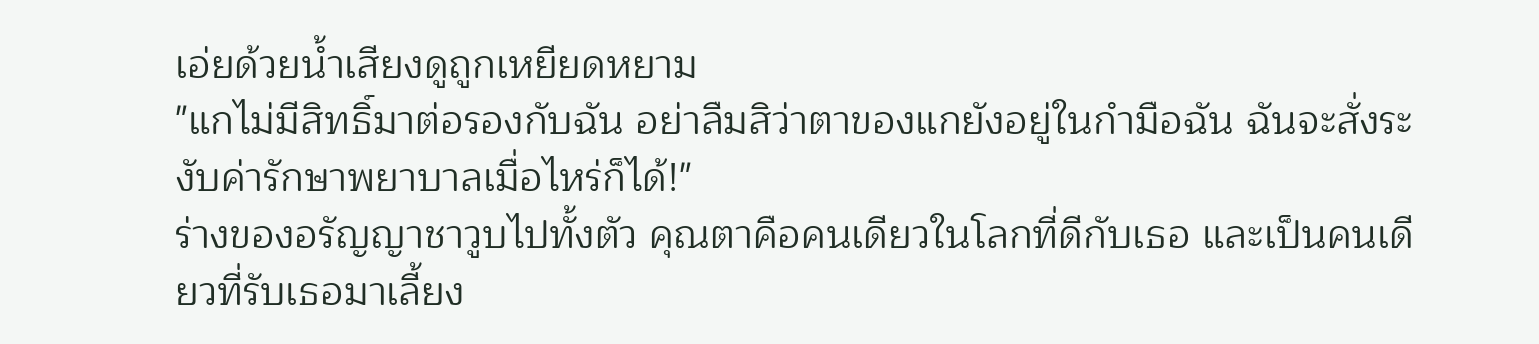เอ่ยด้วยน้ำเสียงดูถูกเหยียดหยาม
"แกไม่มีสิทธิ์มาต่อรองกับฉัน อย่าลืมสิว่าตาของแกยังอยู่ในกำมือฉัน ฉันจะสั่งระงับค่ารักษาพยาบาลเมื่อไหร่ก็ได้!"
ร่างของอรัญญาชาวูบไปทั้งตัว คุณตาคือคนเดียวในโลกที่ดีกับเธอ และเป็นคนเดียวที่รับเธอมาเลี้ยง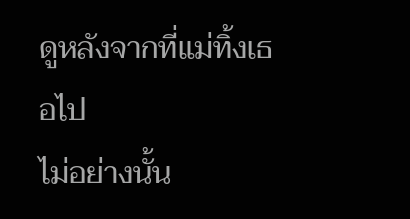ดูหลังจากที่แม่ทิ้งเธอไป
ไม่อย่างนั้น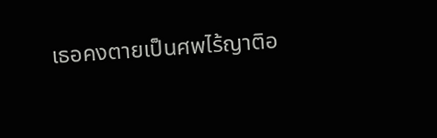เธอคงตายเป็นศพไร้ญาติอ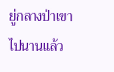ยู่กลางป่าเขาไปนานแล้ว